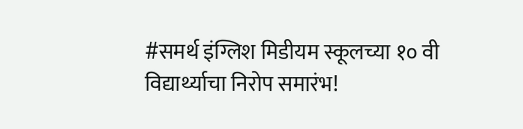#समर्थ इंग्लिश मिडीयम स्कूलच्या १० वी विद्यार्थ्याचा निरोप समारंभ!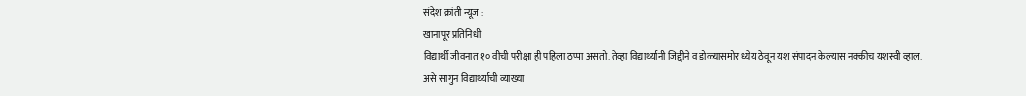संदेश क्रांती न्यूज :
खानापूर प्रतिनिधी
विद्यार्थी जीवनात १० वीची परीक्षा ही पहिला ठप्पा असतो. तेव्हा विद्यार्थ्यानी जिद्दीने व डोळ्यासमोर ध्येय ठेवून यश संपादन केल्यास नक्कीच यशस्वी व्हाल.
असे सागुन विद्यार्थ्याची व्याख्या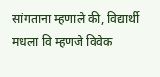सांगताना म्हणाले की, विद्यार्थी मधला वि म्हणजे विवेक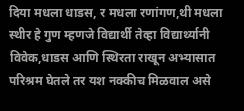दिया मधला धाडस, र मधला रणांगण,थी मधला स्थीर हे गुण म्हणजे विद्यार्थी तेव्हा विद्यार्थ्यानी विवेक,धाडस आणि स्थिरता राखून अभ्यासात परिश्रम घेतले तर यश नक्कीच मिळवाल असे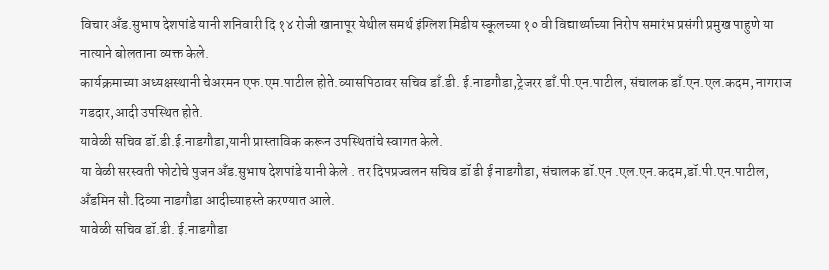विचार अँड.सुभाष देशपांडे यानी शनिवारी दि १४ रोजी खानापूर येथील समर्थ इंग्लिश मिडीय स्कूलच्या १० वी विद्यार्थ्याच्या निरोप समारंभ प्रसंगी प्रमुख पाहुणे या नात्याने बोलताना व्यक्त केले.
कार्यक्रमाच्या अध्यक्षस्थानी चेअरमन एफ.एम.पाटील होते.व्यासपिठावर सचिव डाँ.डी. ई.नाडगौडा,ट्रेजरर डाँ.पी.एन.पाटील, संचालक डाँ.एन.एल.कदम, नागराज गडदार,आदी उपस्थित होते.
यावेळी सचिव डॉ.डी.ई.नाडगौडा,यानी प्रास्ताविक करून उपस्थितांचे स्वागत केले.
या वेळी सरस्वती फोटोचे पुजन अँड.सुभाष देशपांडे यानी केले . तर दिपप्रज्वलन सचिव डॉ डी ई नाडगौडा, संचालक डॉ.एन .एल.एन.कदम,डॉ.पी.एन.पाटील, अँडमिन सौ.दिव्या नाडगौडा आदीच्याहस्ते करण्यात आले.
यावेळी सचिव डॉ.डी. ई.नाडगौडा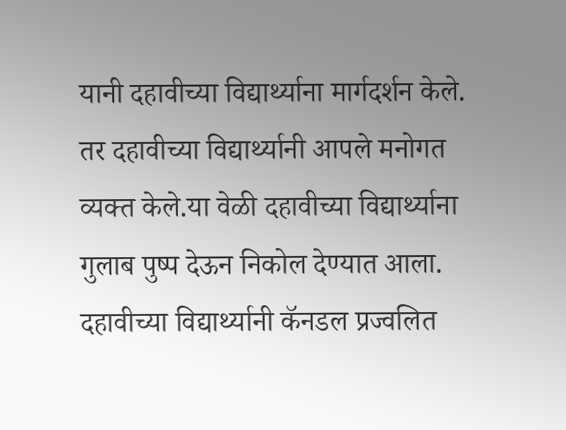यानी दहावीच्या विद्यार्थ्याना मार्गदर्शन केले.
तर दहावीच्या विद्यार्थ्यानी आपले मनोगत व्यक्त केले.या वेळी दहावीच्या विद्यार्थ्याना गुलाब पुष्प देऊन निकोल देण्यात आला.
दहावीच्या विद्यार्थ्यानी कॅनडल प्रज्वलित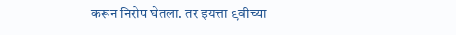करून निरोप घेतला. तर इयत्ता ९वीच्या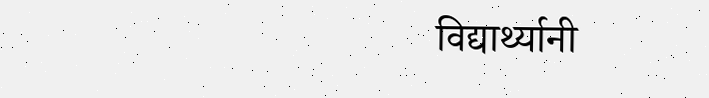विद्यार्थ्यानी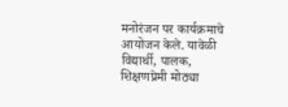मनोरंजन पर कार्यक्रमाचे आयोजन केले. यावेळी विद्यार्थी, पालक, शिक्षणप्रेमी मोठ्या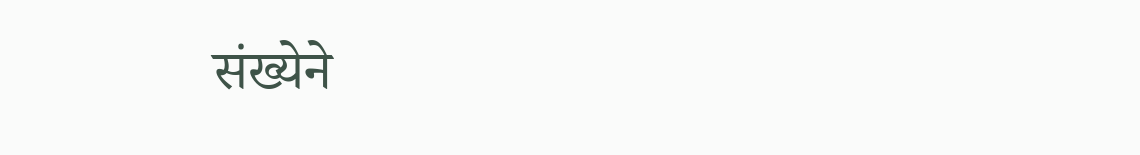संख्येने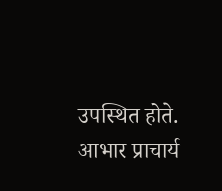उपस्थित होते.
आभार प्राचार्य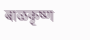बाळकृष्ण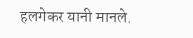हलगेकर यानी मानले.